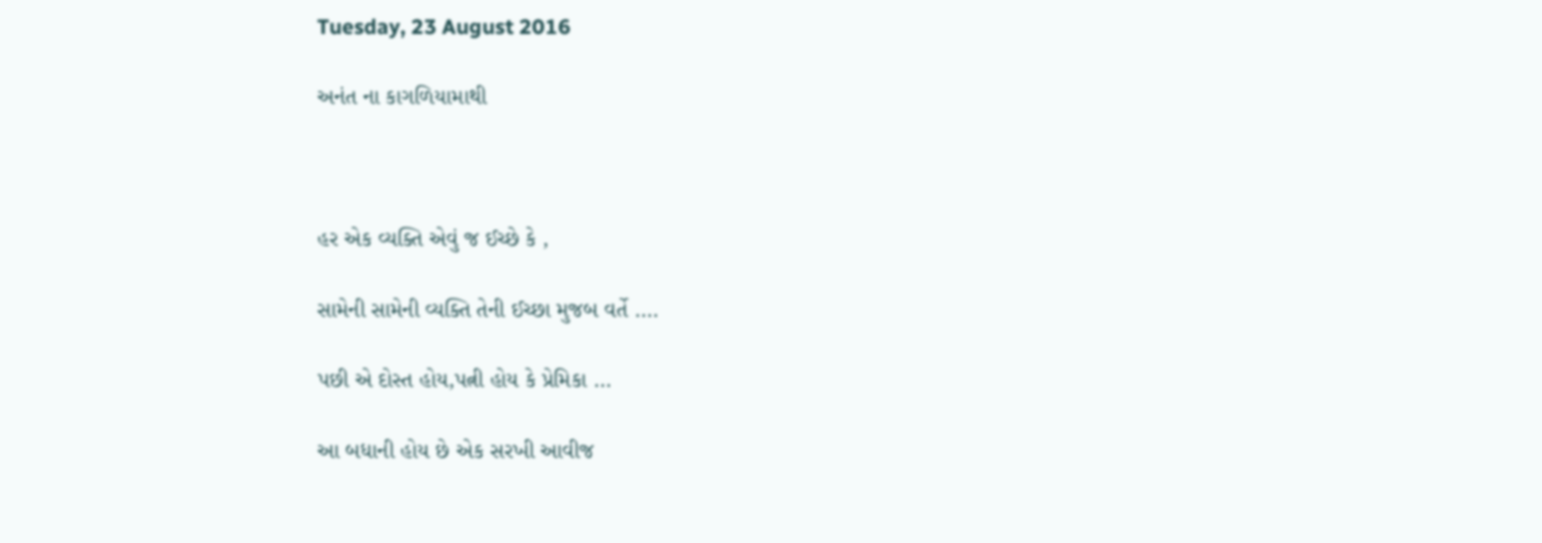Tuesday, 23 August 2016

અનંત ના કાગળિયામાથી



હર એક વ્યક્તિ એવું જ ઈચ્છે કે ,

સામેની સામેની વ્યક્તિ તેની ઈચ્છા મુજબ વર્તે ....

પછી એ દોસ્ત હોય,પત્ની હોય કે પ્રેમિકા ...

આ બધાની હોય છે એક સરખી આવીજ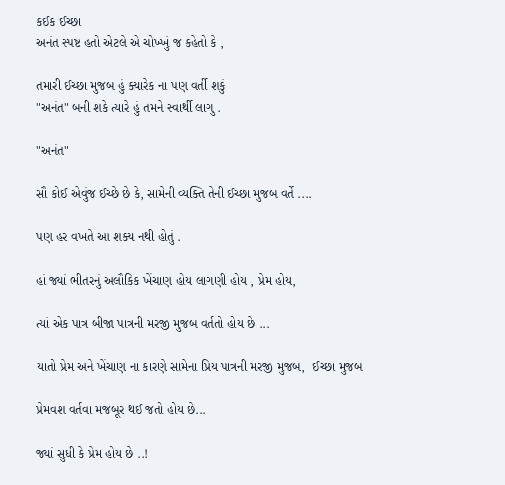કઈક ઈચ્છા
અનંત સ્પષ્ટ હતો એટલે એ ચોખ્ખું જ કહેતો કે ,

તમારી ઈચ્છા મુજબ હું ક્યારેક ના પણ વર્તી શકું
"અનંત" બની શકે ત્યારે હું તમને સ્વાર્થી લાગુ .

"અનંત"

સૌ કોઈ એવુંજ ઈચ્છે છે કે, સામેની વ્યક્તિ તેની ઈચ્છા મુજબ વર્તે ....

પણ હર વખતે આ શક્ય નથી હોતું .

હાં જ્યાં ભીતરનું અલૌકિક ખેંચાણ હોય લાગણી હોય , પ્રેમ હોય,

ત્યાં એક પાત્ર બીજા પાત્રની મરજી મુજબ વર્તતો હોય છે ...

યાતો પ્રેમ અને ખેંચાણ ના કારણે સામેના પ્રિય પાત્રની મરજી મુજબ,  ઈચ્છા મુજબ

પ્રેમવશ વર્તવા મજબૂર થઈ જતો હોય છે...

જ્યાં સુધી કે પ્રેમ હોય છે ..!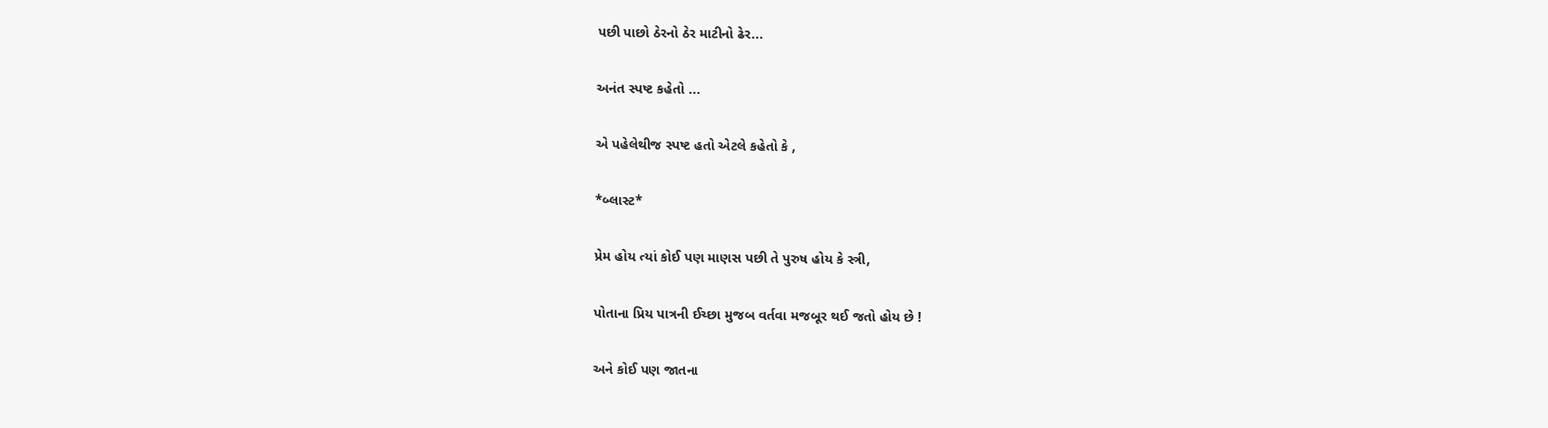પછી પાછો ઠેરનો ઠેર માટીનો ઢેર...

અનંત સ્પષ્ટ કહેતો ...

એ પહેલેથીજ સ્પષ્ટ હતો એટલે કહેતો કે ,

*બ્લાસ્ટ*

પ્રેમ હોય ત્યાં કોઈ પણ માણસ પછી તે પુરુષ હોય કે સ્ત્રી,

પોતાના પ્રિય પાત્રની ઈચ્છા મુજબ વર્તવા મજબૂર થઈ જતો હોય છે !

અને કોઈ પણ જાતના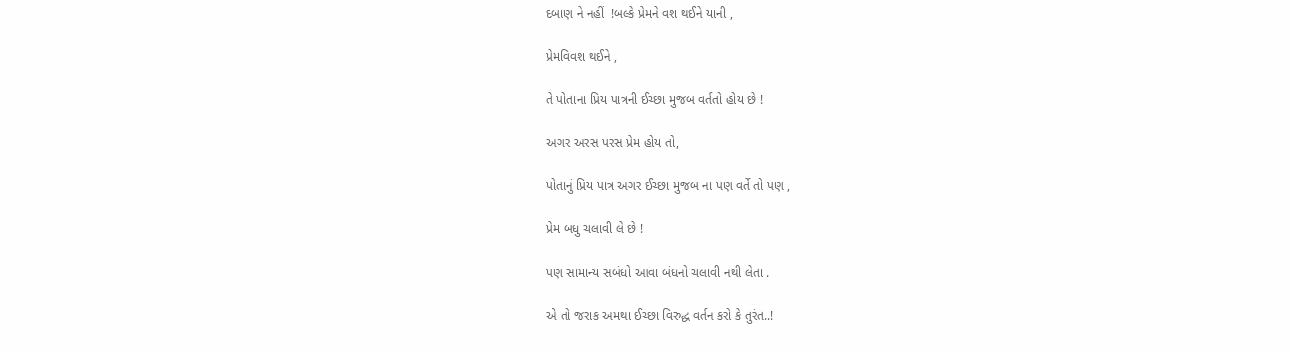દબાણ ને નહીં  !બલ્કે પ્રેમને વશ થઈને યાની ,

પ્રેમવિવશ થઈને ,

તે પોતાના પ્રિય પાત્રની ઈચ્છા મુજબ વર્તતો હોય છે !

અગર અરસ પરસ પ્રેમ હોય તો,

પોતાનું પ્રિય પાત્ર અગર ઈચ્છા મુજબ ના પણ વર્તે તો પણ ,

પ્રેમ બધુ ચલાવી લે છે !

પણ સામાન્ય સબંધો આવા બંધનો ચલાવી નથી લેતા .

એ તો જરાક અમથા ઈચ્છા વિરુદ્ધ વર્તન કરો કે તુરંત..!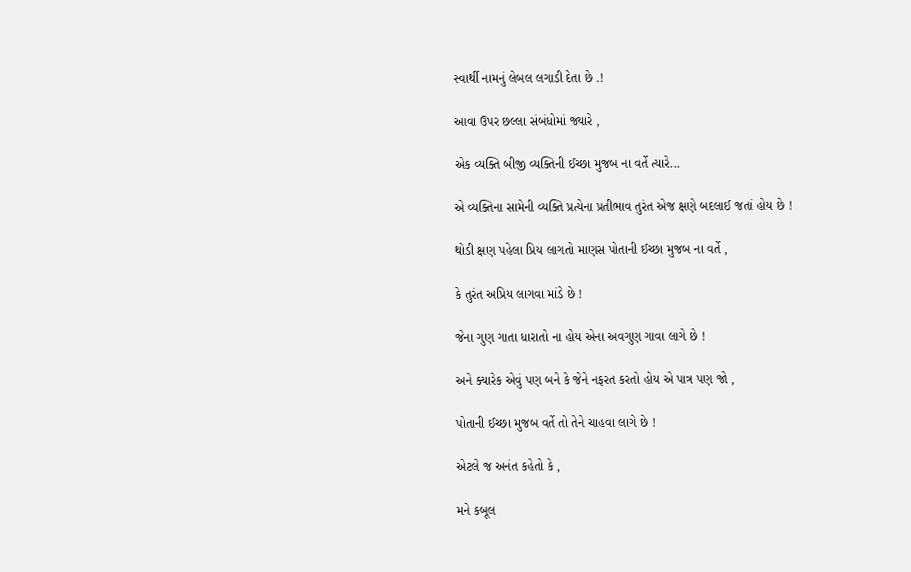સ્વાર્થી નામનું લેબલ લગાડી દેતા છે .!

આવા ઉપર છલ્લા સંબંધોમાં જ્યારે ,

એક વ્યક્તિ બીજી વ્યક્તિની ઈચ્છા મુજબ ના વર્તે ત્યારે...

એ વ્યક્તિના સામેની વ્યક્તિ પ્રત્યેના પ્રતીભાવ તુરંત એજ ક્ષણે બદલાઈ જતાં હોય છે !

થોડી ક્ષણ પહેલા પ્રિય લાગતો માણસ પોતાની ઈચ્છા મુજબ ના વર્તે ,

કે તુરંત અપ્રિય લાગવા માંડે છે !

જેના ગુણ ગાતા ધારાતો ના હોય એના અવગુણ ગાવા લાગે છે !

અને ક્યારેક એવું પણ બને કે જેને નફરત કરતો હોય એ પાત્ર પણ જો ,

પોતાની ઈચ્છા મુજબ વર્તે તો તેને ચાહવા લાગે છે !

એટલે જ અનંત કહેતો કે ,

મને કબૂલ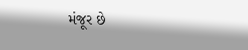મંજૂર છે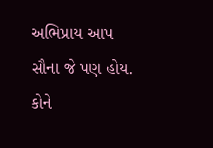અભિપ્રાય આપ સૌના જે પણ હોય.
કોને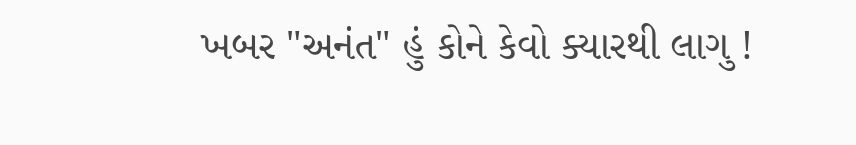ખબર "અનંત" હું કોને કેવો ક્યારથી લાગુ !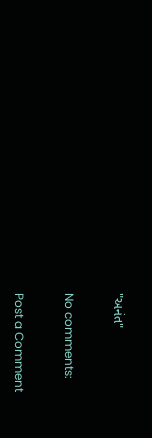"અનંત"

No comments:

Post a Comment